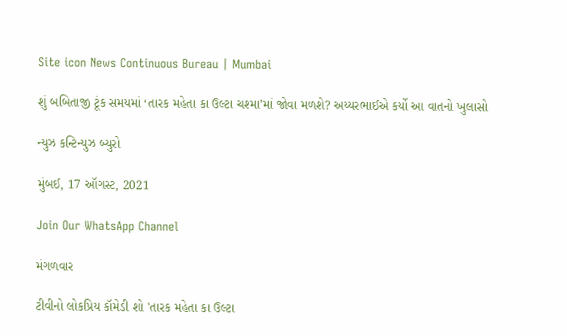Site icon News Continuous Bureau | Mumbai

શું બબિતાજી ટૂંક સમયમાં ‘તારક મહેતા કા ઉલ્ટા ચશ્મા’માં જોવા મળશે? અય્યરભાઈએ કર્યો આ વાતનો ખુલાસો

ન્યુઝ કન્ટિન્યુઝ બ્યુરો

મુંબઈ, 17 ઑગસ્ટ, 2021

Join Our WhatsApp Channel

મંગળવાર

ટીવીનો લોકપ્રિય કૉમેડી શો 'તારક મહેતા કા ઉલ્ટા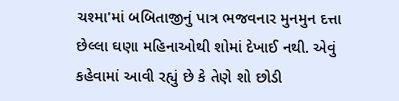ચશ્મા'માં બબિતાજીનું પાત્ર ભજવનાર મુનમુન દત્તા છેલ્લા ઘણા મહિનાઓથી શોમાં દેખાઈ નથી. એવું કહેવામાં આવી રહ્યું છે કે તેણે શો છોડી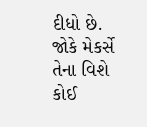દીધો છે. જોકે મેકર્સે તેના વિશે કોઈ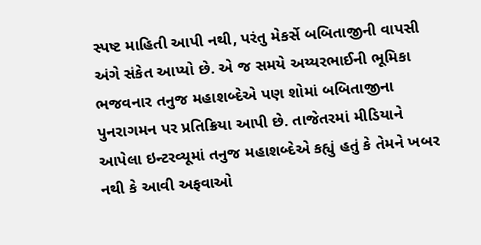સ્પષ્ટ માહિતી આપી નથી, પરંતુ મેકર્સે બબિતાજીની વાપસી અંગે સંકેત આપ્યો છે. એ જ સમયે અય્યરભાઈની ભૂમિકા ભજવનાર તનુજ મહાશબ્દેએ પણ શોમાં બબિતાજીના પુનરાગમન પર પ્રતિક્રિયા આપી છે. તાજેતરમાં મીડિયાને આપેલા ઇન્ટરવ્યૂમાં તનુજ મહાશબ્દેએ કહ્યું હતું કે તેમને ખબર નથી કે આવી અફવાઓ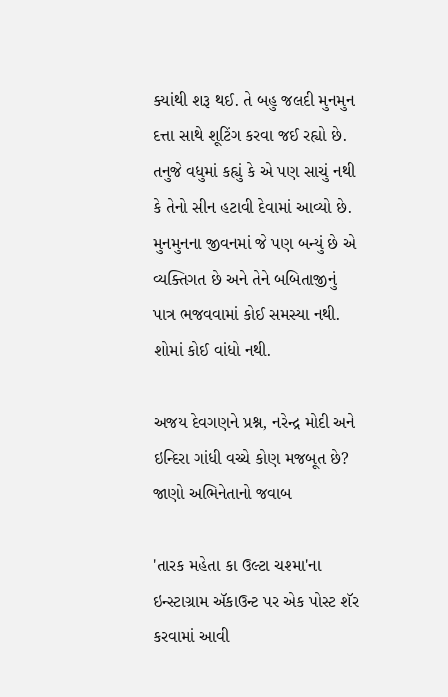ક્યાંથી શરૂ થઈ. તે બહુ જલદી મુનમુન દત્તા સાથે શૂટિંગ કરવા જઈ રહ્યો છે. તનુજે વધુમાં કહ્યું કે એ પણ સાચું નથી કે તેનો સીન હટાવી દેવામાં આવ્યો છે. મુનમુનના જીવનમાં જે પણ બન્યું છે એ વ્યક્તિગત છે અને તેને બબિતાજીનું પાત્ર ભજવવામાં કોઈ સમસ્યા નથી. શોમાં કોઈ વાંધો નથી.

અજય દેવગણને પ્રશ્ન, નરેન્દ્ર મોદી અને ઇન્દિરા ગાંધી વચ્ચે કોણ મજબૂત છે? જાણો અભિનેતાનો જવાબ

'તારક મહેતા કા ઉલ્ટા ચશ્મા'ના ઇન્સ્ટાગ્રામ ઍકાઉન્ટ પર એક પોસ્ટ શૅર કરવામાં આવી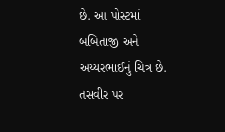છે. આ પોસ્ટમાં બબિતાજી અને અય્યરભાઈનું ચિત્ર છે. તસવીર પર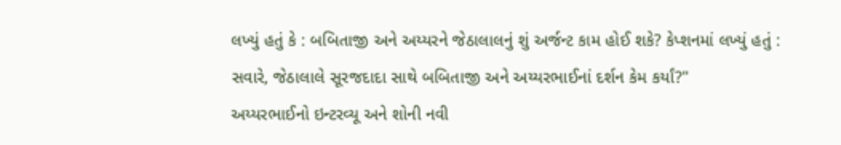લખ્યું હતું કે : બબિતાજી અને અય્યરને જેઠાલાલનું શું અર્જન્ટ કામ હોઈ શકે? કેપ્શનમાં લખ્યું હતું : સવારે, જેઠાલાલે સૂરજદાદા સાથે બબિતાજી અને અય્યરભાઈનાં દર્શન કેમ કર્યાં?"
અય્યરભાઈનો ઇન્ટરવ્યૂ અને શોની નવી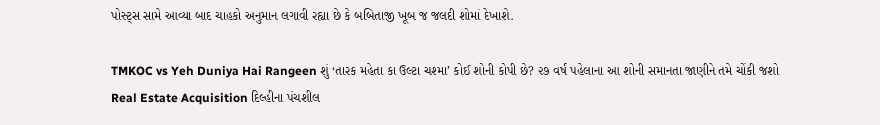પોસ્ટ્સ સામે આવ્યા બાદ ચાહકો અનુમાન લગાવી રહ્યા છે કે બબિતાજી ખૂબ જ જલદી શોમાં દેખાશે.

TMKOC vs Yeh Duniya Hai Rangeen શું ‘તારક મહેતા કા ઉલ્ટા ચશ્મા’ કોઈ શોની કોપી છે? ૨૭ વર્ષ પહેલાના આ શોની સમાનતા જાણીને તમે ચોંકી જશો
Real Estate Acquisition દિલ્હીના પંચશીલ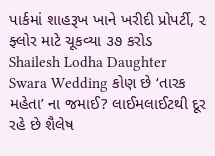પાર્કમાં શાહરૂખ ખાને ખરીદી પ્રોપર્ટી, ૨ ફ્લોર માટે ચૂકવ્યા ૩૭ કરોડ
Shailesh Lodha Daughter Swara Wedding કોણ છે ‘તારક મહેતા’ ના જમાઈ? લાઈમલાઈટથી દૂર રહે છે શૈલેષ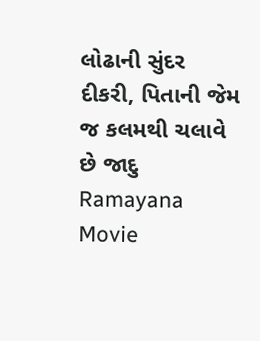લોઢાની સુંદર દીકરી, પિતાની જેમ જ કલમથી ચલાવે છે જાદુ
Ramayana Movie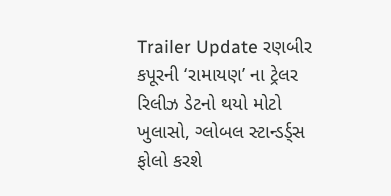Trailer Update રણબીર કપૂરની ‘રામાયણ’ ના ટ્રેલર રિલીઝ ડેટનો થયો મોટો ખુલાસો, ગ્લોબલ સ્ટાન્ડર્ડ્સ ફોલો કરશે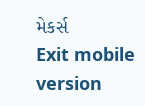મેકર્સ
Exit mobile version